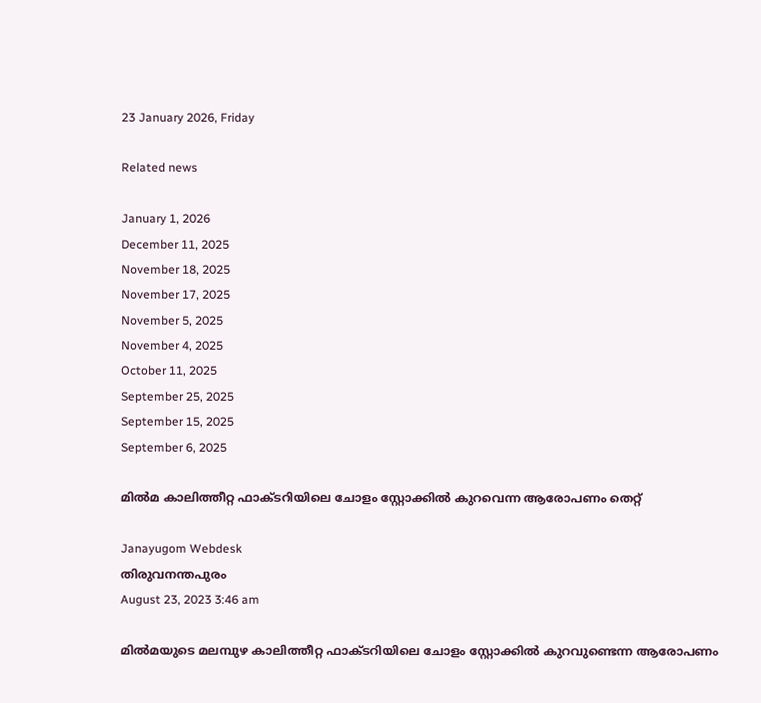23 January 2026, Friday

Related news

January 1, 2026
December 11, 2025
November 18, 2025
November 17, 2025
November 5, 2025
November 4, 2025
October 11, 2025
September 25, 2025
September 15, 2025
September 6, 2025

മിൽമ കാലിത്തീറ്റ ഫാക്ടറിയിലെ ചോളം സ്റ്റോക്കിൽ കുറവെന്ന ആരോപണം തെറ്റ്

Janayugom Webdesk
തിരുവനന്തപുരം
August 23, 2023 3:46 am

മിൽമയുടെ മലമ്പുഴ കാലിത്തീറ്റ ഫാക്ടറിയിലെ ചോളം സ്റ്റോക്കിൽ കുറവുണ്ടെന്ന ആരോപണം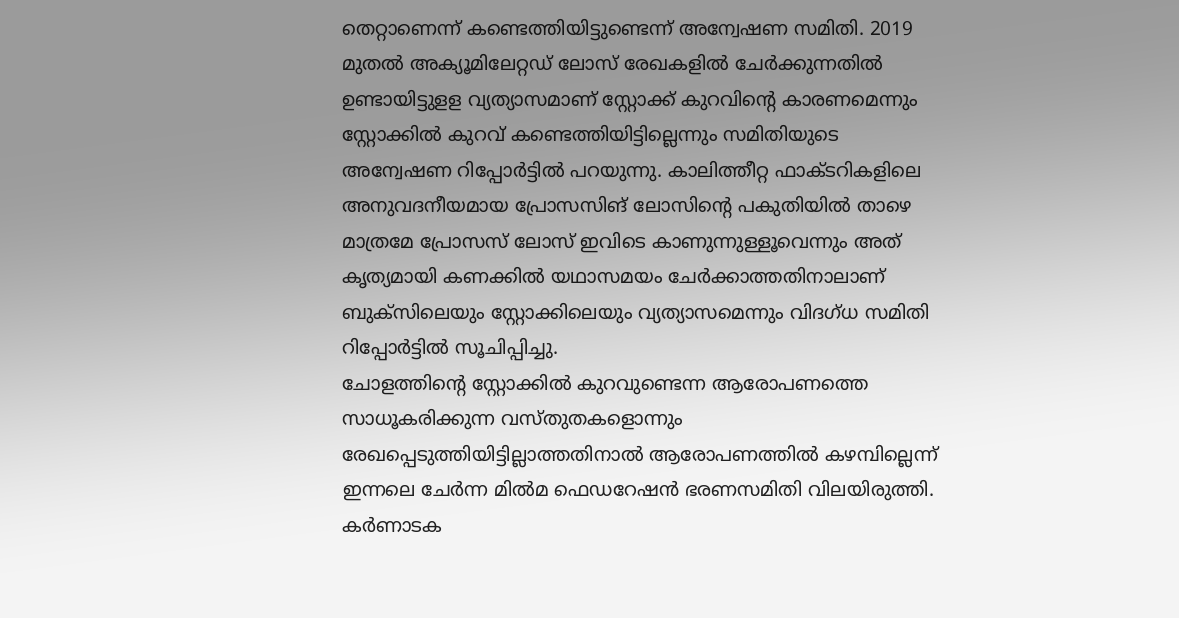തെറ്റാണെന്ന് കണ്ടെത്തിയിട്ടുണ്ടെന്ന് അന്വേഷണ സമിതി. 2019 മുതൽ അക്യൂമിലേറ്റഡ് ലോസ് രേഖകളിൽ ചേർക്കുന്നതിൽ ഉണ്ടായിട്ടുളള വ്യത്യാസമാണ് സ്റ്റോക്ക് കുറവിന്റെ കാരണമെന്നും സ്റ്റോക്കിൽ കുറവ് കണ്ടെത്തിയിട്ടില്ലെന്നും സമിതിയുടെ അന്വേഷണ റിപ്പോർട്ടിൽ പറയുന്നു. കാലിത്തീറ്റ ഫാക്ടറികളിലെ അനുവദനീയമായ പ്രോസസിങ് ലോസിന്റെ പകുതിയിൽ താഴെ മാത്രമേ പ്രോസസ് ലോസ് ഇവിടെ കാണുന്നുള്ളൂവെന്നും അത് കൃത്യമായി കണക്കിൽ യഥാസമയം ചേർക്കാത്തതിനാലാണ് ബുക്സിലെയും സ്റ്റോക്കിലെയും വ്യത്യാസമെന്നും വിദഗ്ധ സമിതി റിപ്പോർട്ടിൽ സൂചിപ്പിച്ചു.
ചോളത്തിന്റെ സ്റ്റോക്കിൽ കുറവുണ്ടെന്ന ആരോപണത്തെ സാധൂകരിക്കുന്ന വസ്തുതകളൊന്നും രേഖപ്പെടുത്തിയിട്ടില്ലാത്തതിനാൽ ആരോപണത്തിൽ കഴമ്പില്ലെന്ന് ഇന്നലെ ചേർന്ന മിൽമ ഫെഡറേഷൻ ഭരണസമിതി വിലയിരുത്തി.
കർണാടക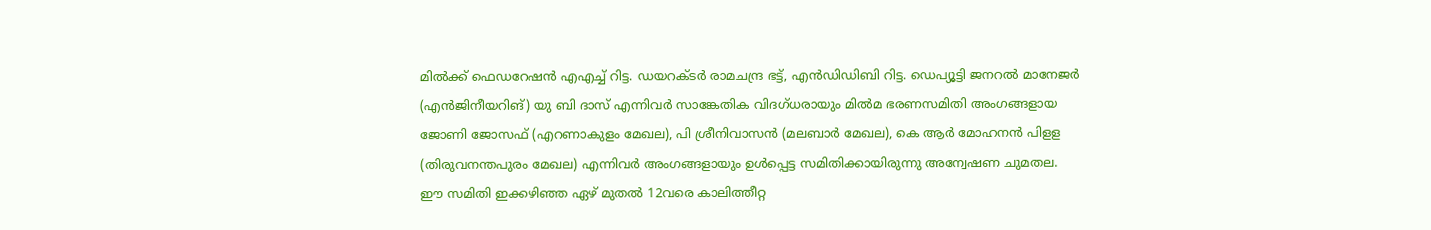മിൽക്ക് ഫെഡറേഷൻ എഎച്ച് റിട്ട. ഡയറക്ടർ രാമചന്ദ്ര ഭട്ട്, എൻഡിഡിബി റിട്ട. ഡെപ്യൂട്ടി ജനറൽ മാനേജർ (എന്‍ജിനീയറിങ്) യു ബി ദാസ് എന്നിവർ സാങ്കേതിക വിദഗ്ധരായും മിൽമ ഭരണസമിതി അംഗങ്ങളായ ജോണി ജോസഫ് (എറണാകുളം മേഖല), പി ശ്രീനിവാസൻ (മലബാർ മേഖല), കെ ആർ മോഹനൻ പിളള (തിരുവനന്തപുരം മേഖല) എന്നിവർ അംഗങ്ങളായും ഉൾപ്പെട്ട സമിതിക്കായിരുന്നു അന്വേഷണ ചുമതല.
ഈ സമിതി ഇക്കഴിഞ്ഞ ഏഴ് മുതൽ 12വരെ കാലിത്തീറ്റ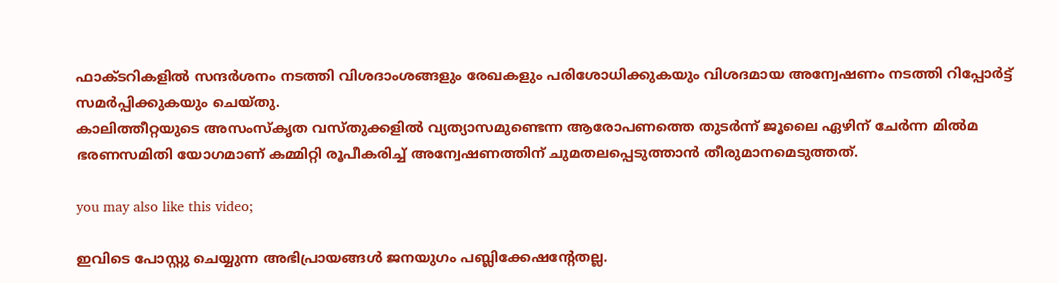ഫാക്ടറികളിൽ സന്ദർശനം നടത്തി വിശദാംശങ്ങളും രേഖകളും പരിശോധിക്കുകയും വിശദമായ അന്വേഷണം നടത്തി റിപ്പോർട്ട് സമർപ്പിക്കുകയും ചെയ്തു.
കാലിത്തീറ്റയുടെ അസംസ്കൃത വസ്തുക്കളിൽ വ്യത്യാസമുണ്ടെന്ന ആരോപണത്തെ തുടർന്ന് ജൂലൈ ഏഴിന് ചേർന്ന മിൽമ ഭരണസമിതി യോഗമാണ് കമ്മിറ്റി രൂപീകരിച്ച് അന്വേഷണത്തിന് ചുമതലപ്പെടുത്താൻ തീരുമാനമെടുത്തത്.

you may also like this video;

ഇവിടെ പോസ്റ്റു ചെയ്യുന്ന അഭിപ്രായങ്ങള്‍ ജനയുഗം പബ്ലിക്കേഷന്റേതല്ല.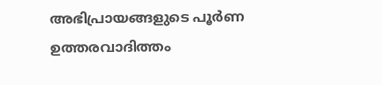അഭിപ്രായങ്ങളുടെ പൂര്‍ണ ഉത്തരവാദിത്തം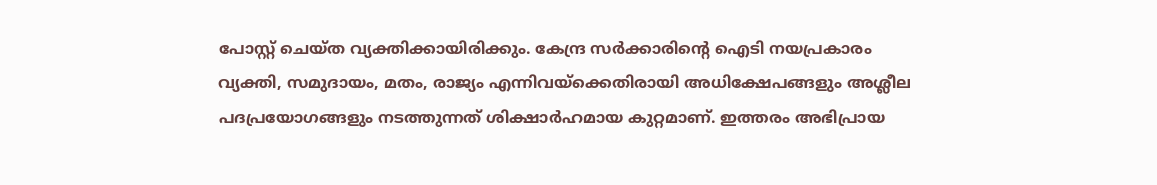പോസ്റ്റ് ചെയ്ത വ്യക്തിക്കായിരിക്കും. കേന്ദ്ര സര്‍ക്കാരിന്റെ ഐടി നയപ്രകാരം വ്യക്തി, സമുദായം, മതം, രാജ്യം എന്നിവയ്‌ക്കെതിരായി അധിക്ഷേപങ്ങളും അശ്ലീല പദപ്രയോഗങ്ങളും നടത്തുന്നത് ശിക്ഷാര്‍ഹമായ കുറ്റമാണ്. ഇത്തരം അഭിപ്രായ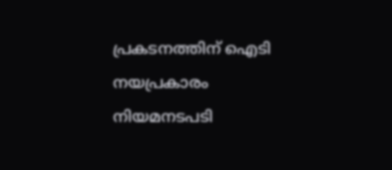പ്രകടനത്തിന് ഐടി നയപ്രകാരം നിയമനടപടി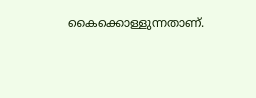കൈക്കൊള്ളുന്നതാണ്.